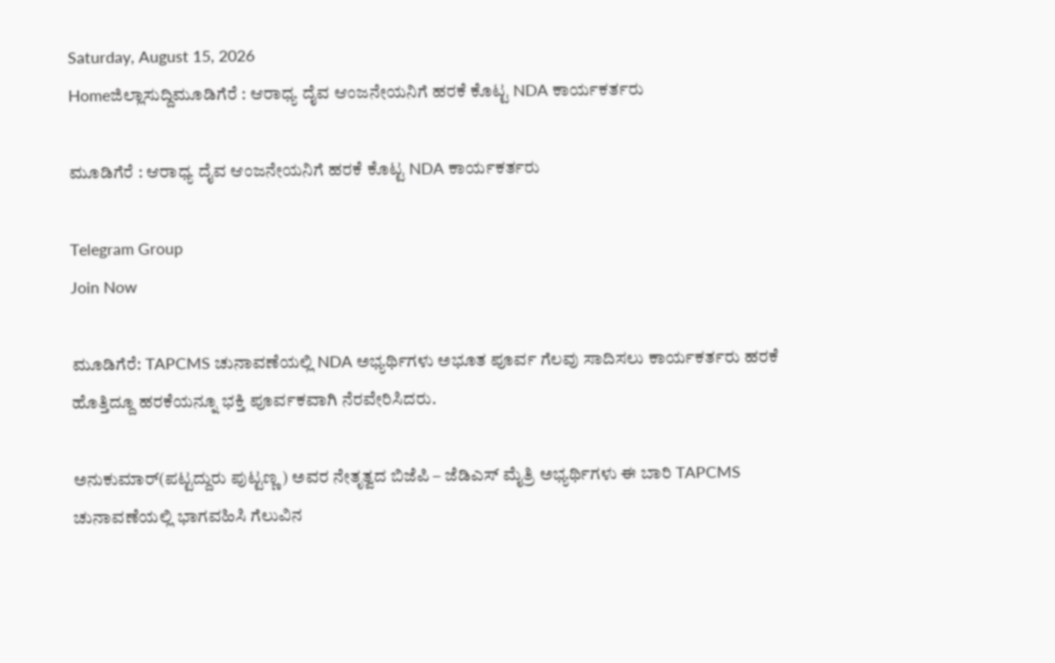Saturday, August 15, 2026
Homeಜಿಲ್ಲಾಸುದ್ದಿಮೂಡಿಗೆರೆ : ಆರಾಧ್ಯ ದೈವ ಆಂಜನೇಯನಿಗೆ ಹರಕೆ ಕೊಟ್ಟ NDA ಕಾರ್ಯಕರ್ತರು

ಮೂಡಿಗೆರೆ : ಆರಾಧ್ಯ ದೈವ ಆಂಜನೇಯನಿಗೆ ಹರಕೆ ಕೊಟ್ಟ NDA ಕಾರ್ಯಕರ್ತರು

Telegram Group
Join Now

ಮೂಡಿಗೆರೆ: TAPCMS ಚುನಾವಣೆಯಲ್ಲಿ NDA ಅಭ್ಯರ್ಥಿಗಳು ಅಭೂತ ಪೂರ್ವ ಗೆಲವು ಸಾದಿಸಲು ಕಾರ್ಯಕರ್ತರು ಹರಕೆ ಹೊತ್ತಿದ್ದೂ ಹರಕೆಯನ್ನೂ ಭಕ್ತಿ ಪೂರ್ವಕವಾಗಿ ನೆರವೇರಿಸಿದರು.

ಅನುಕುಮಾರ್(ಪಟ್ಟದ್ದುರು ಪುಟ್ಟಣ್ಣ ) ಅವರ ನೇತೃತ್ವದ ಬಿಜೆಪಿ – ಜೆಡಿಎಸ್ ಮೈತ್ರಿ ಅಭ್ಯರ್ಥಿಗಳು ಈ ಬಾರಿ TAPCMS ಚುನಾವಣೆಯಲ್ಲಿ ಭಾಗವಹಿಸಿ ಗೆಲುವಿನ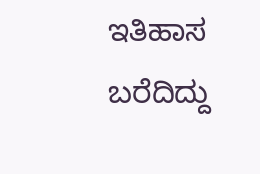ಇತಿಹಾಸ ಬರೆದಿದ್ದು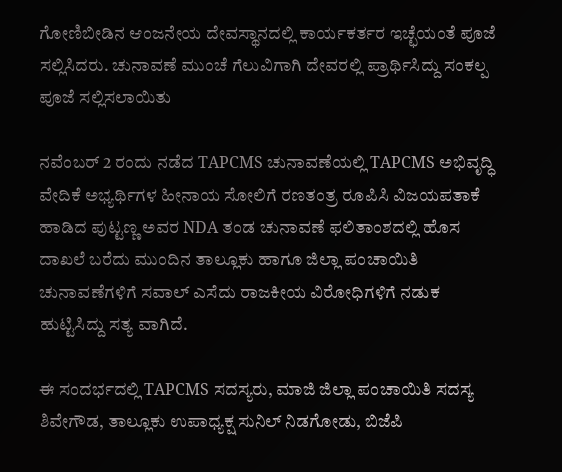ಗೋಣಿಬೀಡಿನ ಆಂಜನೇಯ ದೇವಸ್ಥಾನದಲ್ಲಿ ಕಾರ್ಯಕರ್ತರ ಇಚ್ಛೆಯಂತೆ ಪೂಜೆ ಸಲ್ಲಿಸಿದರು. ಚುನಾವಣೆ ಮುಂಚೆ ಗೆಲುವಿಗಾಗಿ ದೇವರಲ್ಲಿ ಪ್ರಾರ್ಥಿಸಿದ್ದು ಸಂಕಲ್ಪ ಪೂಜೆ ಸಲ್ಲಿಸಲಾಯಿತು

ನವೆಂಬರ್ 2 ರಂದು ನಡೆದ TAPCMS ಚುನಾವಣೆಯಲ್ಲಿ TAPCMS ಅಭಿವೃದ್ಧಿ ವೇದಿಕೆ ಅಭ್ಯರ್ಥಿಗಳ ಹೀನಾಯ ಸೋಲಿಗೆ ರಣತಂತ್ರ ರೂಪಿಸಿ ವಿಜಯಪತಾಕೆ ಹಾಡಿದ ಪುಟ್ಟಣ್ಣ ಅವರ NDA ತಂಡ ಚುನಾವಣೆ ಫಲಿತಾಂಶದಲ್ಲಿ ಹೊಸ ದಾಖಲೆ ಬರೆದು ಮುಂದಿನ ತಾಲ್ಲೂಕು ಹಾಗೂ ಜಿಲ್ಲಾ ಪಂಚಾಯಿತಿ ಚುನಾವಣೆಗಳಿಗೆ ಸವಾಲ್ ಎಸೆದು ರಾಜಕೀಯ ವಿರೋಧಿಗಳಿಗೆ ನಡುಕ ಹುಟ್ಟಿಸಿದ್ದು ಸತ್ಯ ವಾಗಿದೆ.

ಈ ಸಂದರ್ಭದಲ್ಲಿ TAPCMS ಸದಸ್ಯರು, ಮಾಜಿ ಜಿಲ್ಲಾ ಪಂಚಾಯಿತಿ ಸದಸ್ಯ ಶಿವೇಗೌಡ, ತಾಲ್ಲೂಕು ಉಪಾಧ್ಯಕ್ಷ ಸುನಿಲ್ ನಿಡಗೋಡು, ಬಿಜೆಪಿ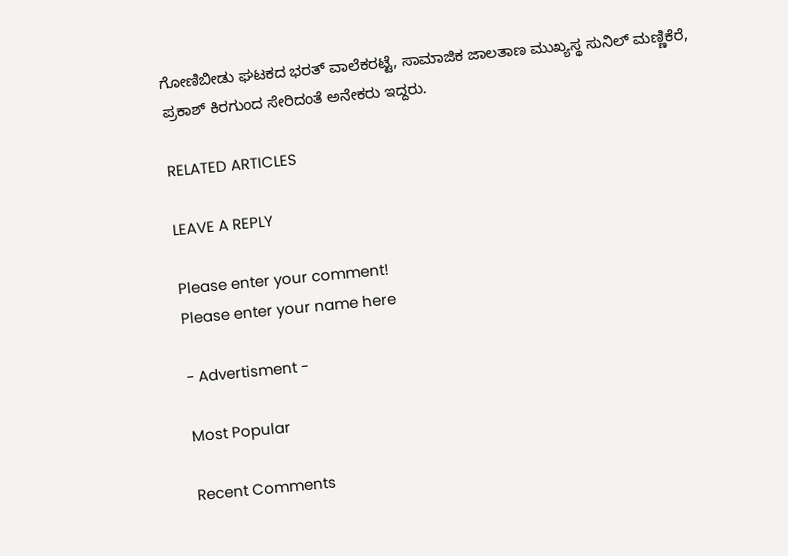ಗೋಣಿಬೀಡು ಘಟಕದ ಭರತ್ ವಾಲೆಕರಟ್ಟೆ, ಸಾಮಾಜಿಕ ಜಾಲತಾಣ ಮುಖ್ಯಸ್ಥ ಸುನಿಲ್ ಮಣ್ಣಿಕೆರೆ, ಪ್ರಕಾಶ್ ಕಿರಗುಂದ ಸೇರಿದಂತೆ ಅನೇಕರು ಇದ್ದರು.

RELATED ARTICLES

LEAVE A REPLY

Please enter your comment!
Please enter your name here

- Advertisment -

Most Popular

Recent Comments